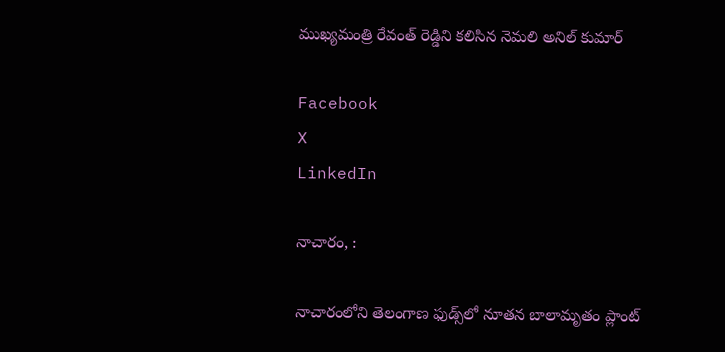ముఖ్యమంత్రి రేవంత్ రెడ్డిని కలిసిన నెమలి అనిల్ కుమార్

Facebook
X
LinkedIn

నాచారం, :

నాచారంలోని తెలంగాణ ఫుడ్స్‌లో నూతన బాలామృతం ప్లాంట్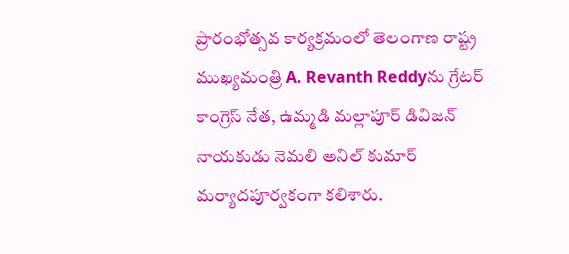ప్రారంభోత్సవ కార్యక్రమంలో తెలంగాణ రాష్ట్ర ముఖ్యమంత్రి A. Revanth Reddyను గ్రేటర్ కాంగ్రెస్ నేత, ఉమ్మడి మల్లాపూర్ డివిజన్ నాయకుడు నెమలి అనిల్ కుమార్ మర్యాదపూర్వకంగా కలిశారు.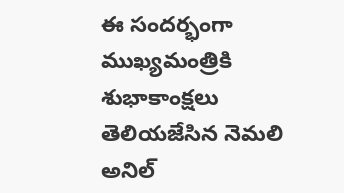ఈ సందర్భంగా ముఖ్యమంత్రికి శుభాకాంక్షలు తెలియజేసిన నెమలి అనిల్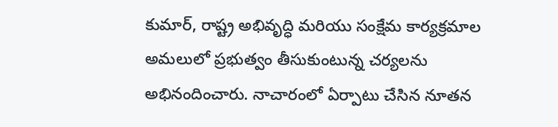కుమార్, రాష్ట్ర అభివృద్ధి మరియు సంక్షేమ కార్యక్రమాల అమలులో ప్రభుత్వం తీసుకుంటున్న చర్యలను అభినందించారు. నాచారంలో ఏర్పాటు చేసిన నూతన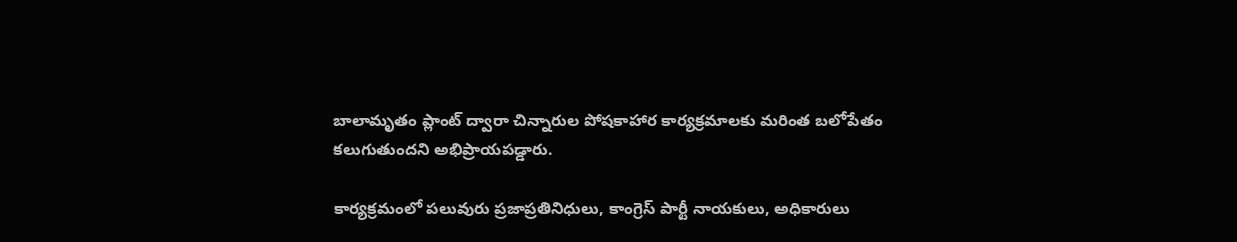బాలామృతం ప్లాంట్ ద్వారా చిన్నారుల పోషకాహార కార్యక్రమాలకు మరింత బలోపేతం కలుగుతుందని అభిప్రాయపడ్డారు.

కార్యక్రమంలో పలువురు ప్రజాప్రతినిధులు, కాంగ్రెస్ పార్టీ నాయకులు, అధికారులు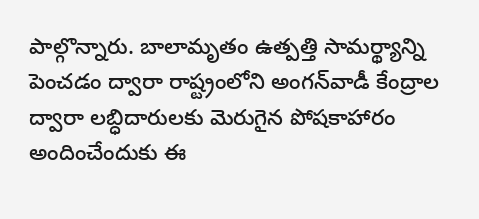పాల్గొన్నారు. బాలామృతం ఉత్పత్తి సామర్థ్యాన్ని పెంచడం ద్వారా రాష్ట్రంలోని అంగన్‌వాడీ కేంద్రాల ద్వారా లబ్ధిదారులకు మెరుగైన పోషకాహారం అందించేందుకు ఈ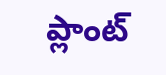ప్లాంట్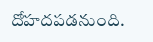దోహదపడనుంది.